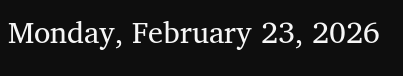Monday, February 23, 2026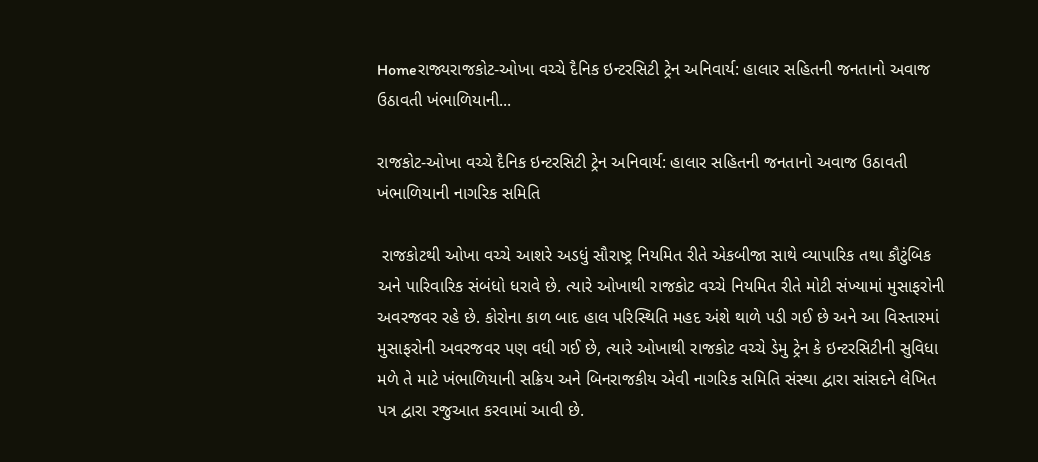Homeરાજ્યરાજકોટ-ઓખા વચ્ચે દૈનિક ઇન્ટરસિટી ટ્રેન અનિવાર્ય: હાલાર સહિતની જનતાનો અવાજ ઉઠાવતી ખંભાળિયાની...

રાજકોટ-ઓખા વચ્ચે દૈનિક ઇન્ટરસિટી ટ્રેન અનિવાર્ય: હાલાર સહિતની જનતાનો અવાજ ઉઠાવતી ખંભાળિયાની નાગરિક સમિતિ

 રાજકોટથી ઓખા વચ્ચે આશરે અડધું સૌરાષ્ટ્ર નિયમિત રીતે એકબીજા સાથે વ્યાપારિક તથા કૌટુંબિક અને પારિવારિક સંબંધો ધરાવે છે. ત્યારે ઓખાથી રાજકોટ વચ્ચે નિયમિત રીતે મોટી સંખ્યામાં મુસાફરોની અવરજવર રહે છે. કોરોના કાળ બાદ હાલ પરિસ્થિતિ મહદ અંશે થાળે પડી ગઈ છે અને આ વિસ્તારમાં મુસાફરોની અવરજવર પણ વધી ગઈ છે, ત્યારે ઓખાથી રાજકોટ વચ્ચે ડેમુ ટ્રેન કે ઇન્ટરસિટીની સુવિધા મળે તે માટે ખંભાળિયાની સક્રિય અને બિનરાજકીય એવી નાગરિક સમિતિ સંસ્થા દ્વારા સાંસદને લેખિત પત્ર દ્વારા રજુઆત કરવામાં આવી છે.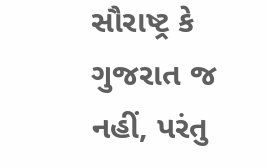સૌરાષ્ટ્ર કે ગુજરાત જ નહીં, પરંતુ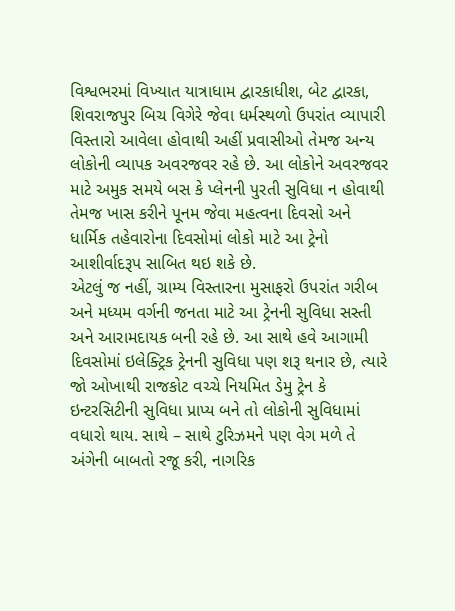વિશ્વભરમાં વિખ્યાત યાત્રાધામ દ્વારકાધીશ, બેટ દ્વારકા, શિવરાજપુર બિચ વિગેરે જેવા ધર્મસ્થળો ઉપરાંત વ્યાપારી વિસ્તારો આવેલા હોવાથી અહીં પ્રવાસીઓ તેમજ અન્ય લોકોની વ્યાપક અવરજવર રહે છે. આ લોકોને અવરજવર માટે અમુક સમયે બસ કે પ્લેનની પુરતી સુવિધા ન હોવાથી તેમજ ખાસ કરીને પૂનમ જેવા મહત્વના દિવસો અને ધાર્મિક તહેવારોના દિવસોમાં લોકો માટે આ ટ્રેનો આશીર્વાદરૂપ સાબિત થઇ શકે છે.
એટલું જ નહીં, ગ્રામ્ય વિસ્તારના મુસાફરો ઉપરાંત ગરીબ અને મધ્યમ વર્ગની જનતા માટે આ ટ્રેનની સુવિધા સસ્તી અને આરામદાયક બની રહે છે. આ સાથે હવે આગામી દિવસોમાં ઇલેક્ટ્રિક ટ્રેનની સુવિધા પણ શરૂ થનાર છે, ત્યારે જો ઓખાથી રાજકોટ વચ્ચે નિયમિત ડેમુ ટ્રેન કે ઇન્ટરસિટીની સુવિધા પ્રાપ્ય બને તો લોકોની સુવિધામાં વધારો થાય. સાથે – સાથે ટુરિઝમને પણ વેગ મળે તે અંગેની બાબતો રજૂ કરી, નાગરિક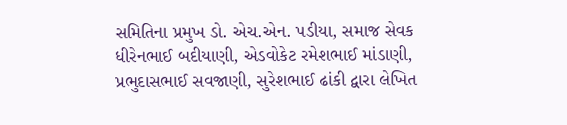સમિતિના પ્રમુખ ડો. એચ.એન. પડીયા, સમાજ સેવક ધીરેનભાઈ બદીયાણી, એડવોકેટ રમેશભાઈ માંડાણી, પ્રભુદાસભાઈ સવજાણી, સુરેશભાઈ ઢાંકી દ્વારા લેખિત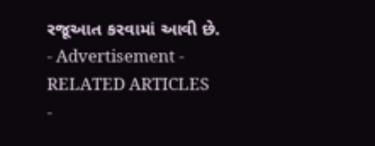રજૂઆત કરવામાં આવી છે.
- Advertisement -
RELATED ARTICLES
-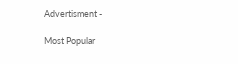Advertisment -

Most Popular